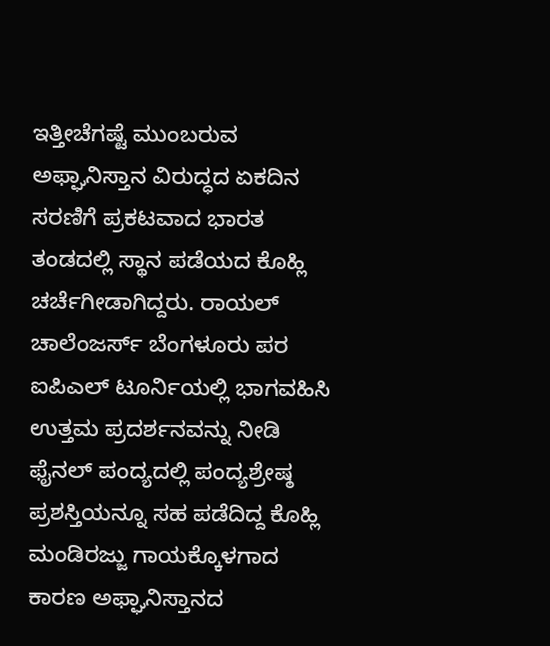ಇತ್ತೀಚೆಗಷ್ಟೆ ಮುಂಬರುವ ಅಫ್ಘಾನಿಸ್ತಾನ ವಿರುದ್ಧದ ಏಕದಿನ ಸರಣಿಗೆ ಪ್ರಕಟವಾದ ಭಾರತ ತಂಡದಲ್ಲಿ ಸ್ಥಾನ ಪಡೆಯದ ಕೊಹ್ಲಿ ಚರ್ಚೆಗೀಡಾಗಿದ್ದರು. ರಾಯಲ್ ಚಾಲೆಂಜರ್ಸ್ ಬೆಂಗಳೂರು ಪರ ಐಪಿಎಲ್ ಟೂರ್ನಿಯಲ್ಲಿ ಭಾಗವಹಿಸಿ ಉತ್ತಮ ಪ್ರದರ್ಶನವನ್ನು ನೀಡಿ ಫೈನಲ್ ಪಂದ್ಯದಲ್ಲಿ ಪಂದ್ಯಶ್ರೇಷ್ಠ ಪ್ರಶಸ್ತಿಯನ್ನೂ ಸಹ ಪಡೆದಿದ್ದ ಕೊಹ್ಲಿ ಮಂಡಿರಜ್ಜು ಗಾಯಕ್ಕೊಳಗಾದ ಕಾರಣ ಅಫ್ಘಾನಿಸ್ತಾನದ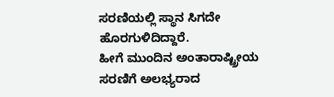ಸರಣಿಯಲ್ಲಿ ಸ್ಥಾನ ಸಿಗದೇ ಹೊರಗುಳಿದಿದ್ದಾರೆ.
ಹೀಗೆ ಮುಂದಿನ ಅಂತಾರಾಷ್ಟ್ರೀಯ ಸರಣಿಗೆ ಅಲಭ್ಯರಾದ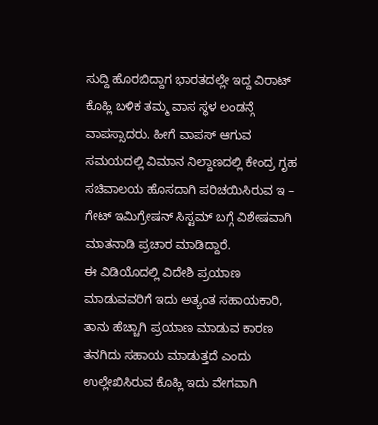ಸುದ್ದಿ ಹೊರಬಿದ್ದಾಗ ಭಾರತದಲ್ಲೇ ಇದ್ದ ವಿರಾಟ್ ಕೊಹ್ಲಿ ಬಳಿಕ ತಮ್ಮ ವಾಸ ಸ್ಥಳ ಲಂಡನ್ಗೆ ವಾಪಸ್ಸಾದರು. ಹೀಗೆ ವಾಪಸ್ ಆಗುವ ಸಮಯದಲ್ಲಿ ವಿಮಾನ ನಿಲ್ದಾಣದಲ್ಲಿ ಕೇಂದ್ರ ಗೃಹ ಸಚಿವಾಲಯ ಹೊಸದಾಗಿ ಪರಿಚಯಿಸಿರುವ ಇ – ಗೇಟ್ ಇಮಿಗ್ರೇಷನ್ ಸಿಸ್ಟಮ್ ಬಗ್ಗೆ ವಿಶೇಷವಾಗಿ ಮಾತನಾಡಿ ಪ್ರಚಾರ ಮಾಡಿದ್ದಾರೆ.
ಈ ವಿಡಿಯೊದಲ್ಲಿ ವಿದೇಶಿ ಪ್ರಯಾಣ ಮಾಡುವವರಿಗೆ ಇದು ಅತ್ಯಂತ ಸಹಾಯಕಾರಿ, ತಾನು ಹೆಚ್ಚಾಗಿ ಪ್ರಯಾಣ ಮಾಡುವ ಕಾರಣ ತನಗಿದು ಸಹಾಯ ಮಾಡುತ್ತದೆ ಎಂದು ಉಲ್ಲೇಖಿಸಿರುವ ಕೊಹ್ಲಿ ಇದು ವೇಗವಾಗಿ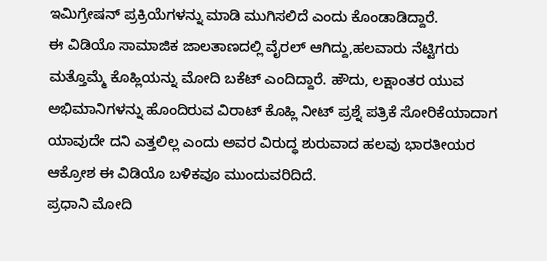ಇಮಿಗ್ರೇಷನ್ ಪ್ರಕ್ರಿಯೆಗಳನ್ನು ಮಾಡಿ ಮುಗಿಸಲಿದೆ ಎಂದು ಕೊಂಡಾಡಿದ್ದಾರೆ.
ಈ ವಿಡಿಯೊ ಸಾಮಾಜಿಕ ಜಾಲತಾಣದಲ್ಲಿ ವೈರಲ್ ಆಗಿದ್ದು,ಹಲವಾರು ನೆಟ್ಟಿಗರು ಮತ್ತೊಮ್ಮೆ ಕೊಹ್ಲಿಯನ್ನು ಮೋದಿ ಬಕೆಟ್ ಎಂದಿದ್ದಾರೆ. ಹೌದು, ಲಕ್ಷಾಂತರ ಯುವ ಅಭಿಮಾನಿಗಳನ್ನು ಹೊಂದಿರುವ ವಿರಾಟ್ ಕೊಹ್ಲಿ ನೀಟ್ ಪ್ರಶ್ನೆ ಪತ್ರಿಕೆ ಸೋರಿಕೆಯಾದಾಗ ಯಾವುದೇ ದನಿ ಎತ್ತಲಿಲ್ಲ ಎಂದು ಅವರ ವಿರುದ್ಧ ಶುರುವಾದ ಹಲವು ಭಾರತೀಯರ ಆಕ್ರೋಶ ಈ ವಿಡಿಯೊ ಬಳಿಕವೂ ಮುಂದುವರಿದಿದೆ.
ಪ್ರಧಾನಿ ಮೋದಿ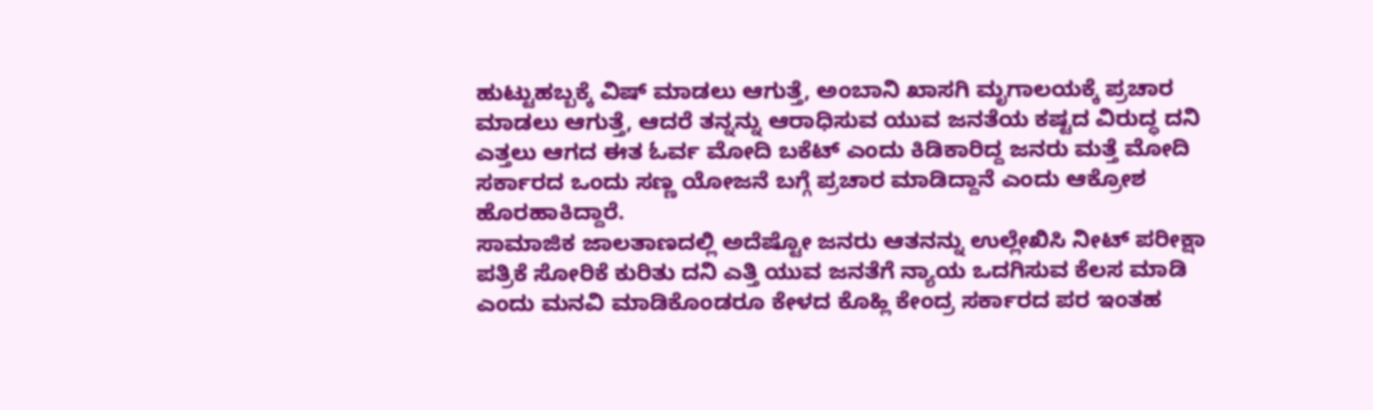ಹುಟ್ಟುಹಬ್ಬಕ್ಕೆ ವಿಷ್ ಮಾಡಲು ಆಗುತ್ತೆ, ಅಂಬಾನಿ ಖಾಸಗಿ ಮೃಗಾಲಯಕ್ಕೆ ಪ್ರಚಾರ ಮಾಡಲು ಆಗುತ್ತೆ, ಆದರೆ ತನ್ನನ್ನು ಆರಾಧಿಸುವ ಯುವ ಜನತೆಯ ಕಷ್ಟದ ವಿರುದ್ಧ ದನಿ ಎತ್ತಲು ಆಗದ ಈತ ಓರ್ವ ಮೋದಿ ಬಕೆಟ್ ಎಂದು ಕಿಡಿಕಾರಿದ್ದ ಜನರು ಮತ್ತೆ ಮೋದಿ ಸರ್ಕಾರದ ಒಂದು ಸಣ್ಣ ಯೋಜನೆ ಬಗ್ಗೆ ಪ್ರಚಾರ ಮಾಡಿದ್ದಾನೆ ಎಂದು ಆಕ್ರೋಶ ಹೊರಹಾಕಿದ್ದಾರೆ.
ಸಾಮಾಜಿಕ ಜಾಲತಾಣದಲ್ಲಿ ಅದೆಷ್ಟೋ ಜನರು ಆತನನ್ನು ಉಲ್ಲೇಖಿಸಿ ನೀಟ್ ಪರೀಕ್ಷಾ ಪತ್ರಿಕೆ ಸೋರಿಕೆ ಕುರಿತು ದನಿ ಎತ್ತಿ ಯುವ ಜನತೆಗೆ ನ್ಯಾಯ ಒದಗಿಸುವ ಕೆಲಸ ಮಾಡಿ ಎಂದು ಮನವಿ ಮಾಡಿಕೊಂಡರೂ ಕೇಳದ ಕೊಹ್ಲಿ ಕೇಂದ್ರ ಸರ್ಕಾರದ ಪರ ಇಂತಹ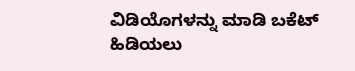ವಿಡಿಯೊಗಳನ್ನು ಮಾಡಿ ಬಕೆಟ್ ಹಿಡಿಯಲು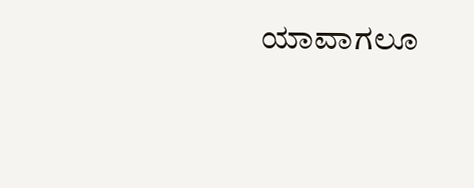ಯಾವಾಗಲೂ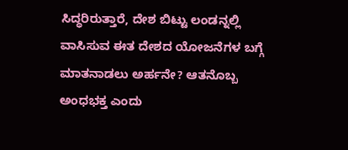ಸಿದ್ಧರಿರುತ್ತಾರೆ, ದೇಶ ಬಿಟ್ಟು ಲಂಡನ್ನಲ್ಲಿ ವಾಸಿಸುವ ಈತ ದೇಶದ ಯೋಜನೆಗಳ ಬಗ್ಗೆ ಮಾತನಾಡಲು ಅರ್ಹನೇ? ಆತನೊಬ್ಬ ಅಂಧಭಕ್ತ ಎಂದು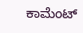ಕಾಮೆಂಟ್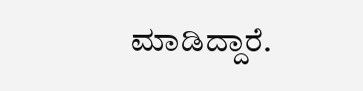ಮಾಡಿದ್ದಾರೆ.